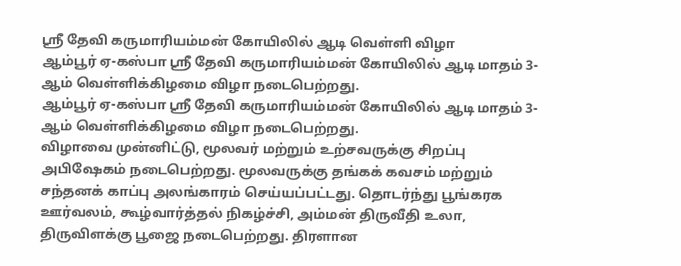ஸ்ரீ தேவி கருமாரியம்மன் கோயிலில் ஆடி வெள்ளி விழா
ஆம்பூர் ஏ-கஸ்பா ஸ்ரீ தேவி கருமாரியம்மன் கோயிலில் ஆடி மாதம் 3-ஆம் வெள்ளிக்கிழமை விழா நடைபெற்றது.
ஆம்பூர் ஏ-கஸ்பா ஸ்ரீ தேவி கருமாரியம்மன் கோயிலில் ஆடி மாதம் 3-ஆம் வெள்ளிக்கிழமை விழா நடைபெற்றது.
விழாவை முன்னிட்டு, மூலவர் மற்றும் உற்சவருக்கு சிறப்பு அபிஷேகம் நடைபெற்றது. மூலவருக்கு தங்கக் கவசம் மற்றும் சந்தனக் காப்பு அலங்காரம் செய்யப்பட்டது. தொடர்ந்து பூங்கரக ஊர்வலம், கூழ்வார்த்தல் நிகழ்ச்சி, அம்மன் திருவீதி உலா, திருவிளக்கு பூஜை நடைபெற்றது. திரளான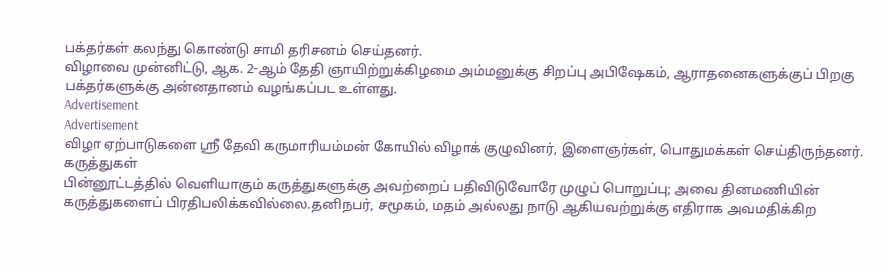பக்தர்கள் கலந்து கொண்டு சாமி தரிசனம் செய்தனர்.
விழாவை முன்னிட்டு, ஆக. 2-ஆம் தேதி ஞாயிற்றுக்கிழமை அம்மனுக்கு சிறப்பு அபிஷேகம், ஆராதனைகளுக்குப் பிறகு பக்தர்களுக்கு அன்னதானம் வழங்கப்பட உள்ளது.
Advertisement
Advertisement
விழா ஏற்பாடுகளை ஸ்ரீ தேவி கருமாரியம்மன் கோயில் விழாக் குழுவினர், இளைஞர்கள், பொதுமக்கள் செய்திருந்தனர்.
கருத்துகள்
பின்னூட்டத்தில் வெளியாகும் கருத்துகளுக்கு அவற்றைப் பதிவிடுவோரே முழுப் பொறுப்பு; அவை தினமணியின் கருத்துகளைப் பிரதிபலிக்கவில்லை.தனிநபர், சமூகம், மதம் அல்லது நாடு ஆகியவற்றுக்கு எதிராக அவமதிக்கிற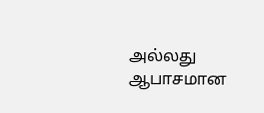அல்லது ஆபாசமான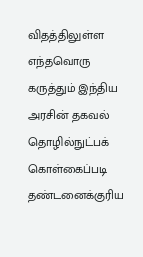விதத்திலுள்ள எந்தவொரு கருத்தும் இந்திய அரசின் தகவல் தொழில்நுட்பக் கொள்கைப்படி தண்டனைக்குரிய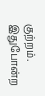குற்றம். இதுபோன்ற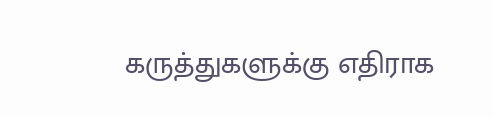கருத்துகளுக்கு எதிராக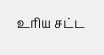உரிய சட்ட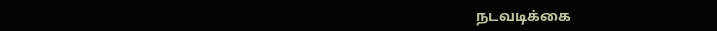நடவடிக்கை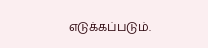எடுக்கப்படும்.